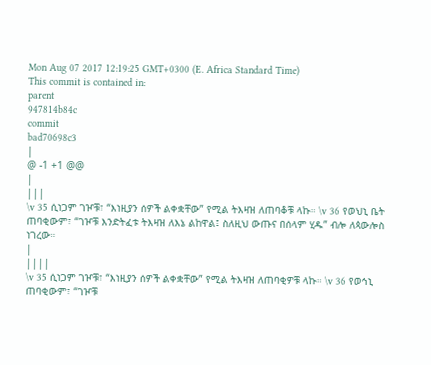Mon Aug 07 2017 12:19:25 GMT+0300 (E. Africa Standard Time)
This commit is contained in:
parent
947814b84c
commit
bad70698c3
|
@ -1 +1 @@
|
|||
\v 35 ሲነጋም ገዦቹ፣ “እነዚያን ሰዎች ልቀቋቸው” የሚል ትእዛዝ ለጠባቆቹ ላኩ። \v 36 የወህኒ ቤት ጠባቂውም፣ “ገዦቹ እንድትፈቱ ትእዛዝ ለእኔ ልከዋል፤ ስለዚህ ውጡና በሰላም ሂዱ” ብሎ ለጳውሎስ ነገረው።
|
||||
\v 35 ሲነጋም ገዦቹ፣ “እነዚያን ሰዎች ልቀቋቸው” የሚል ትእዛዝ ለጠባቂዎቹ ላኩ። \v 36 የወኅኒ ጠባቂውም፣ “ገዦቹ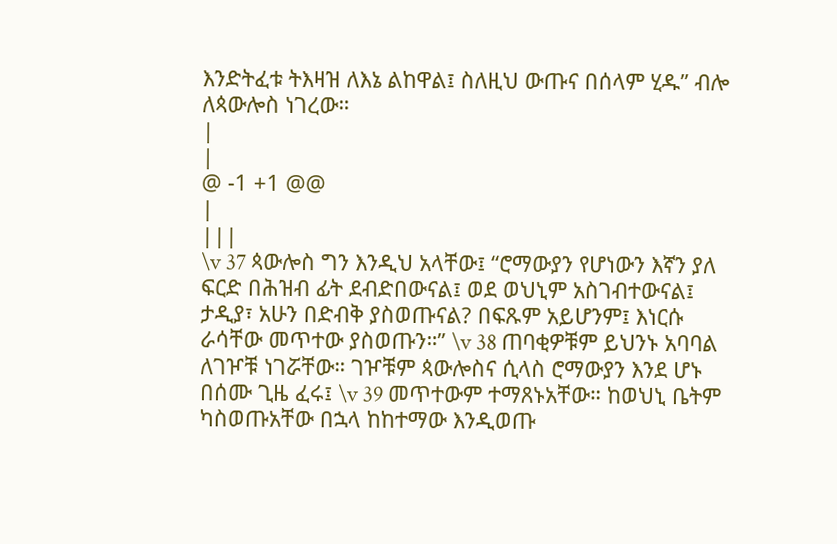እንድትፈቱ ትእዛዝ ለእኔ ልከዋል፤ ስለዚህ ውጡና በሰላም ሂዱ” ብሎ ለጳውሎስ ነገረው።
|
|
@ -1 +1 @@
|
|||
\v 37 ጳውሎስ ግን እንዲህ አላቸው፤ “ሮማውያን የሆነውን እኛን ያለ ፍርድ በሕዝብ ፊት ደብድበውናል፤ ወደ ወህኒም አስገብተውናል፤ ታዲያ፣ አሁን በድብቅ ያስወጡናል? በፍጹም አይሆንም፤ እነርሱ ራሳቸው መጥተው ያስወጡን።” \v 38 ጠባቂዎቹም ይህንኑ አባባል ለገዦቹ ነገሯቸው። ገዦቹም ጳውሎስና ሲላስ ሮማውያን እንደ ሆኑ በሰሙ ጊዜ ፈሩ፤ \v 39 መጥተውም ተማጸኑአቸው። ከወህኒ ቤትም ካስወጡአቸው በኋላ ከከተማው እንዲወጡ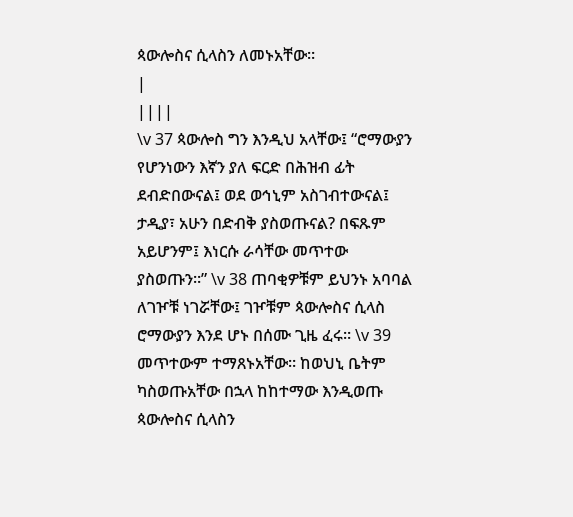ጳውሎስና ሲላስን ለመኑአቸው።
|
||||
\v 37 ጳውሎስ ግን እንዲህ አላቸው፤ “ሮማውያን የሆንነውን እኛን ያለ ፍርድ በሕዝብ ፊት ደብድበውናል፤ ወደ ወኅኒም አስገብተውናል፤ ታዲያ፣ አሁን በድብቅ ያስወጡናል? በፍጹም አይሆንም፤ እነርሱ ራሳቸው መጥተው ያስወጡን።” \v 38 ጠባቂዎቹም ይህንኑ አባባል ለገዦቹ ነገሯቸው፤ ገዦቹም ጳውሎስና ሲላስ ሮማውያን እንደ ሆኑ በሰሙ ጊዜ ፈሩ። \v 39 መጥተውም ተማጸኑአቸው። ከወህኒ ቤትም ካስወጡአቸው በኋላ ከከተማው እንዲወጡ ጳውሎስና ሲላስን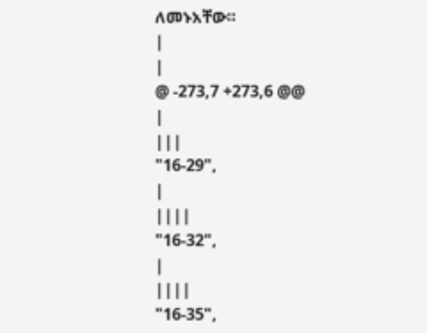ለመኑአቸው።
|
|
@ -273,7 +273,6 @@
|
|||
"16-29",
|
||||
"16-32",
|
||||
"16-35",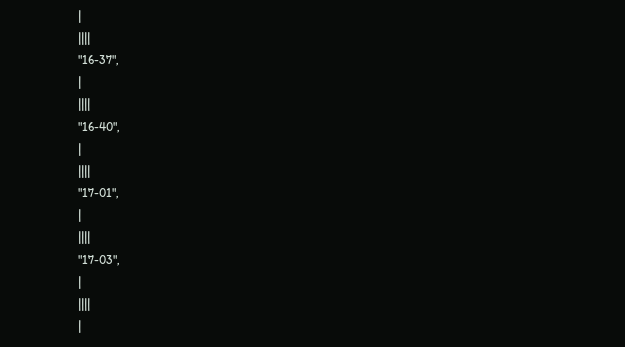|
||||
"16-37",
|
||||
"16-40",
|
||||
"17-01",
|
||||
"17-03",
|
||||
|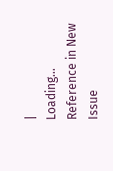|
Loading…
Reference in New Issue